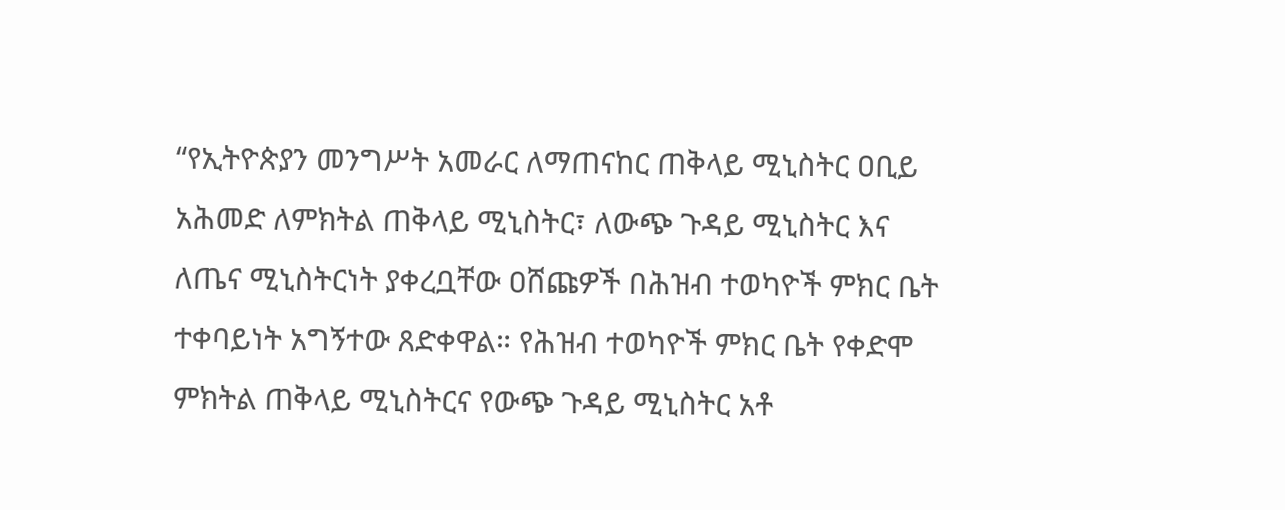“የኢትዮጵያን መንግሥት አመራር ለማጠናከር ጠቅላይ ሚኒስትር ዐቢይ አሕመድ ለምክትል ጠቅላይ ሚኒስትር፣ ለውጭ ጉዳይ ሚኒስትር እና ለጤና ሚኒስትርነት ያቀረቧቸው ዐሸጩዎች በሕዝብ ተወካዮች ምክር ቤት ተቀባይነት አግኝተው ጸድቀዋል። የሕዝብ ተወካዮች ምክር ቤት የቀድሞ ምክትል ጠቅላይ ሚኒስትርና የውጭ ጉዳይ ሚኒስትር አቶ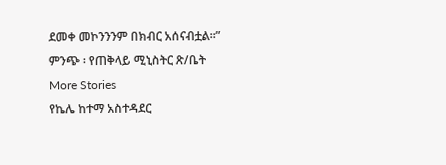ደመቀ መኮንንንም በክብር አሰናብቷል።”
ምንጭ ፡ የጠቅላይ ሚኒስትር ጽ/ቤት
More Stories
የኬሌ ከተማ አስተዳደር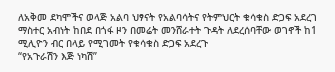ለአቅመ ደካሞችና ወላጅ አልባ ህፃናት የአልባሳትና የትምህርት ቁሳቁስ ድጋፍ አደረገ
ማስተር አብነት ከበደ በጎፋ ዞን በመሬት መንሸራተት ጉዳት ለደረሰባቸው ወገኖች ከ1 ሚሊዮን ብር በላይ የሚገመት የቁሳቁስ ድጋፍ አደረጉ
“የአጉራሽን እጅ ነካሽ”